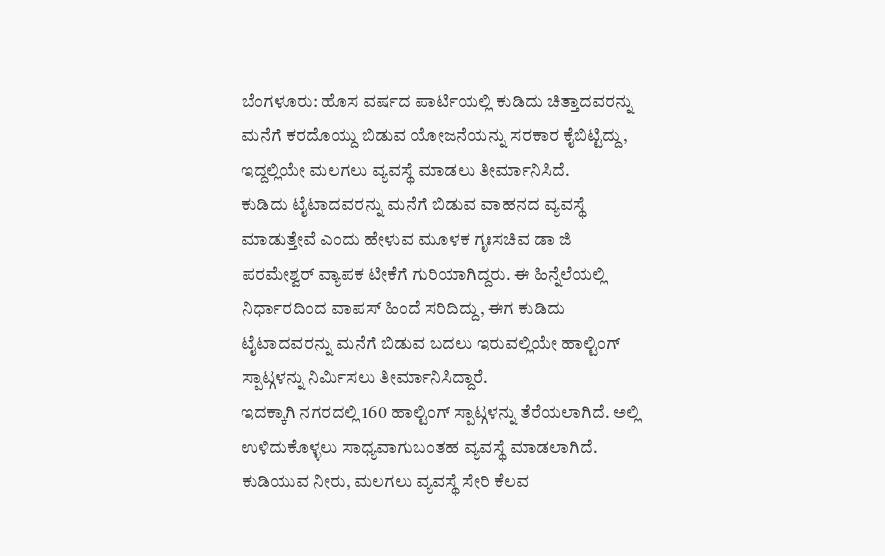ಬೆಂಗಳೂರು: ಹೊಸ ವರ್ಷದ ಪಾರ್ಟಿಯಲ್ಲಿ ಕುಡಿದು ಚಿತ್ತಾದವರನ್ನು ಮನೆಗೆ ಕರದೊಯ್ದು ಬಿಡುವ ಯೋಜನೆಯನ್ನು ಸರಕಾರ ಕೈಬಿಟ್ಟಿದ್ದು, ಇದ್ದಲ್ಲಿಯೇ ಮಲಗಲು ವ್ಯವಸ್ಥೆ ಮಾಡಲು ತೀರ್ಮಾನಿಸಿದೆ.
ಕುಡಿದು ಟೈಟಾದವರನ್ನು ಮನೆಗೆ ಬಿಡುವ ವಾಹನದ ವ್ಯವಸ್ಥೆ ಮಾಡುತ್ತೇವೆ ಎಂದು ಹೇಳುವ ಮೂಳಕ ಗೃಃಸಚಿವ ಡಾ ಜಿ ಪರಮೇಶ್ವರ್ ವ್ಯಾಪಕ ಟೀಕೆಗೆ ಗುರಿಯಾಗಿದ್ದರು. ಈ ಹಿನ್ನೆಲೆಯಲ್ಲಿ ನಿರ್ಧಾರದಿಂದ ವಾಪಸ್ ಹಿಂದೆ ಸರಿದಿದ್ದು, ಈಗ ಕುಡಿದು ಟೈಟಾದವರನ್ನು ಮನೆಗೆ ಬಿಡುವ ಬದಲು ಇರುವಲ್ಲಿಯೇ ಹಾಲ್ಟಿಂಗ್ ಸ್ಪಾಟ್ಗಳನ್ನು ನಿರ್ಮಿಸಲು ತೀರ್ಮಾನಿಸಿದ್ದಾರೆ.
ಇದಕ್ಕಾಗಿ ನಗರದಲ್ಲಿ 160 ಹಾಲ್ಟಿಂಗ್ ಸ್ಪಾಟ್ಗಳನ್ನು ತೆರೆಯಲಾಗಿದೆ. ಅಲ್ಲಿ ಉಳಿದುಕೊಳ್ಳಲು ಸಾಧ್ಯವಾಗುಬಂತಹ ವ್ಯವಸ್ಥೆ ಮಾಡಲಾಗಿದೆ. ಕುಡಿಯುವ ನೀರು, ಮಲಗಲು ವ್ಯವಸ್ಥೆ ಸೇರಿ ಕೆಲವ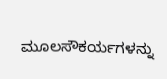ಮೂಲಸೌಕರ್ಯಗಳನ್ನು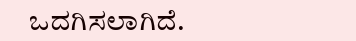ಒದಗಿಸಲಾಗಿದೆ.